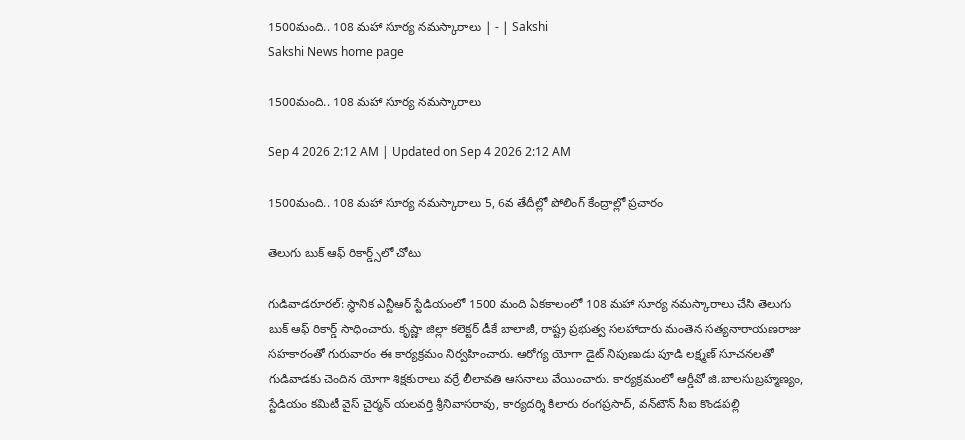1500మంది.. 108 మహా సూర్య నమస్కారాలు | - | Sakshi
Sakshi News home page

1500మంది.. 108 మహా సూర్య నమస్కారాలు

Sep 4 2026 2:12 AM | Updated on Sep 4 2026 2:12 AM

1500మంది.. 108 మహా సూర్య నమస్కారాలు 5, 6వ తేదీల్లో పోలింగ్‌ కేంద్రాల్లో ప్రచారం

తెలుగు బుక్‌ ఆఫ్‌ రికార్డ్స్‌లో చోటు

గుడివాడరూరల్‌: స్థానిక ఎన్టీఆర్‌ స్టేడియంలో 1500 మంది ఏకకాలంలో 108 మహా సూర్య నమస్కారాలు చేసి తెలుగు బుక్‌ ఆఫ్‌ రికార్డ్‌ సాధించారు. కృష్ణా జిల్లా కలెక్టర్‌ డీకే బాలాజీ, రాష్ట్ర ప్రభుత్వ సలహాదారు మంతెన సత్యనారాయణరాజు సహకారంతో గురువారం ఈ కార్యక్రమం నిర్వహించారు. ఆరోగ్య యోగా డైట్‌ నిపుణుడు పూడి లక్ష్మణ్‌ సూచనలతో గుడివాడకు చెందిన యోగా శిక్షకురాలు వర్రే లీలావతి ఆసనాలు వేయించారు. కార్యక్రమంలో ఆర్డీవో జి.బాలసుబ్రహ్మణ్యం, స్టేడియం కమిటీ వైస్‌ చైర్మన్‌ యలవర్తి శ్రీనివాసరావు, కార్యదర్శి కిలారు రంగప్రసాద్‌, వన్‌టౌన్‌ సీఐ కొండపల్లి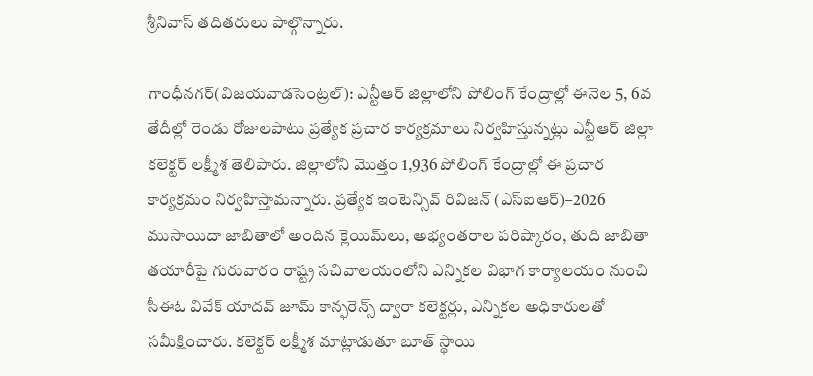శ్రీనివాస్‌ తదితరులు పాల్గొన్నారు.

గాంధీనగర్‌(విజయవాడసెంట్రల్‌): ఎన్టీఆర్‌ జిల్లాలోని పోలింగ్‌ కేంద్రాల్లో ఈనెల 5, 6వ తేదీల్లో రెండు రోజులపాటు ప్రత్యేక ప్రచార కార్యక్రమాలు నిర్వహిస్తున్నట్లు ఎన్టీఆర్‌ జిల్లా కలెక్టర్‌ లక్ష్మీశ తెలిపారు. జిల్లాలోని మొత్తం 1,936 పోలింగ్‌ కేంద్రాల్లో ఈ ప్రచార కార్యక్రమం నిర్వహిస్తామన్నారు. ప్రత్యేక ఇంటెన్సివ్‌ రివిజన్‌ (ఎస్‌ఐఆర్‌)–2026 ముసాయిదా జాబితాలో అందిన క్లెయిమ్‌లు, అభ్యంతరాల పరిష్కారం, తుది జాబితా తయారీపై గురువారం రాష్ట్ర సచివాలయంలోని ఎన్నికల విభాగ కార్యాలయం నుంచి సీఈఓ వివేక్‌ యాదవ్‌ జూమ్‌ కాన్ఫరెన్స్‌ ద్వారా కలెక్టర్లు, ఎన్నికల అధికారులతో సమీక్షించారు. కలెక్టర్‌ లక్ష్మీశ మాట్లాడుతూ బూత్‌ స్థాయి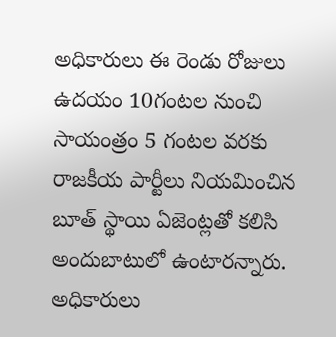అధికారులు ఈ రెండు రోజులు ఉదయం 10గంటల నుంచి సాయంత్రం 5 గంటల వరకు రాజకీయ పార్టీలు నియమించిన బూత్‌ స్థాయి ఏజెంట్లతో కలిసి అందుబాటులో ఉంటారన్నారు. అధికారులు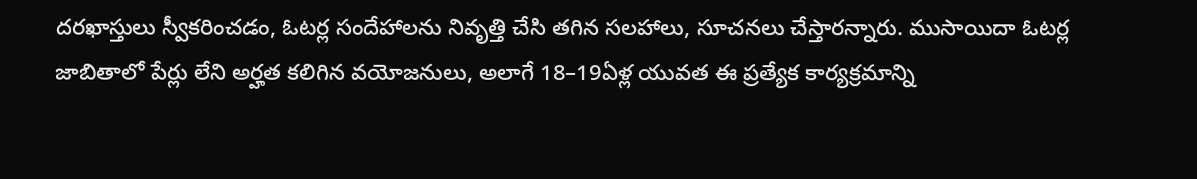దరఖాస్తులు స్వీకరించడం, ఓటర్ల సందేహాలను నివృత్తి చేసి తగిన సలహాలు, సూచనలు చేస్తారన్నారు. ముసాయిదా ఓటర్ల జాబితాలో పేర్లు లేని అర్హత కలిగిన వయోజనులు, అలాగే 18–19ఏళ్ల యువత ఈ ప్రత్యేక కార్యక్రమాన్ని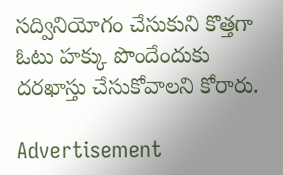సద్వినియోగం చేసుకుని కొత్తగా ఓటు హక్కు పొందేందుకు దరఖాస్తు చేసుకోవాలని కోరారు.

Advertisement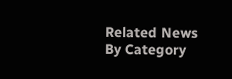Related News By Category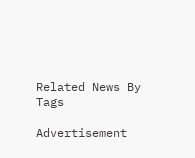Related News By Tags

Advertisement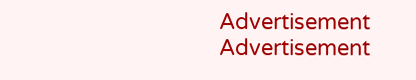Advertisement
Advertisement